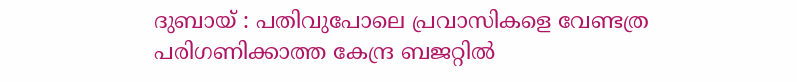ദുബായ് : പതിവുപോലെ പ്രവാസികളെ വേണ്ടത്ര പരിഗണിക്കാത്ത കേന്ദ്ര ബജറ്റിൽ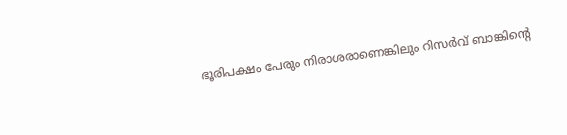ഭൂരിപക്ഷം പേരും നിരാശരാണെങ്കിലും റിസർവ് ബാങ്കിന്റെ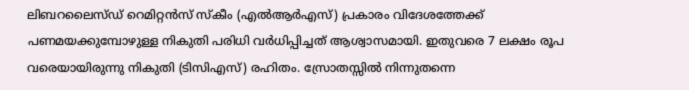ലിബറലൈസ്ഡ് റെമിറ്റൻസ് സ്കീം (എൽആർഎസ്) പ്രകാരം വിദേശത്തേക്ക് പണമയക്കുമ്പോഴുള്ള നികുതി പരിധി വർധിപ്പിച്ചത് ആശ്വാസമായി. ഇതുവരെ 7 ലക്ഷം രൂപ വരെയായിരുന്നു നികുതി (ടിസിഎസ്) രഹിതം. സ്രോതസ്സിൽ നിന്നുതന്നെ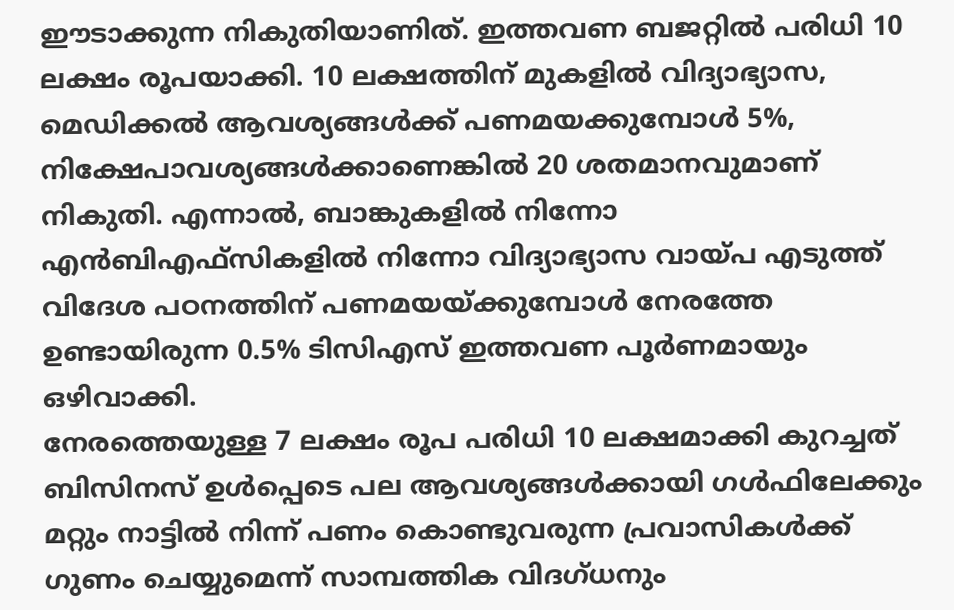ഈടാക്കുന്ന നികുതിയാണിത്. ഇത്തവണ ബജറ്റിൽ പരിധി 10 ലക്ഷം രൂപയാക്കി. 10 ലക്ഷത്തിന് മുകളിൽ വിദ്യാഭ്യാസ, മെഡിക്കൽ ആവശ്യങ്ങൾക്ക് പണമയക്കുമ്പോൾ 5%, നിക്ഷേപാവശ്യങ്ങൾക്കാണെങ്കിൽ 20 ശതമാനവുമാണ് നികുതി. എന്നാൽ, ബാങ്കുകളിൽ നിന്നോ എൻബിഎഫ്സികളിൽ നിന്നോ വിദ്യാഭ്യാസ വായ്പ എടുത്ത് വിദേശ പഠനത്തിന് പണമയയ്ക്കുമ്പോൾ നേരത്തേ ഉണ്ടായിരുന്ന 0.5% ടിസിഎസ് ഇത്തവണ പൂർണമായും ഒഴിവാക്കി.
നേരത്തെയുള്ള 7 ലക്ഷം രൂപ പരിധി 10 ലക്ഷമാക്കി കുറച്ചത് ബിസിനസ് ഉൾപ്പെടെ പല ആവശ്യങ്ങൾക്കായി ഗൾഫിലേക്കും മറ്റും നാട്ടിൽ നിന്ന് പണം കൊണ്ടുവരുന്ന പ്രവാസികൾക്ക് ഗുണം ചെയ്യുമെന്ന് സാമ്പത്തിക വിദഗ്ധനും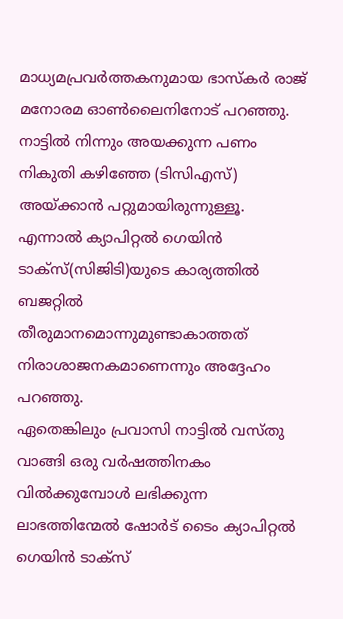മാധ്യമപ്രവർത്തകനുമായ ഭാസ്കർ രാജ് മനോരമ ഓൺലൈനിനോട് പറഞ്ഞു. നാട്ടിൽ നിന്നും അയക്കുന്ന പണം നികുതി കഴിഞ്ഞേ (ടിസിഎസ്) അയ്ക്കാൻ പറ്റുമായിരുന്നുള്ളൂ. എന്നാൽ ക്യാപിറ്റൽ ഗെയിൻ ടാക്സ്(സിജിടി)യുടെ കാര്യത്തിൽ ബജറ്റിൽ തീരുമാനമൊന്നുമുണ്ടാകാത്തത് നിരാശാജനകമാണെന്നും അദ്ദേഹം പറഞ്ഞു.
ഏതെങ്കിലും പ്രവാസി നാട്ടിൽ വസ്തു വാങ്ങി ഒരു വർഷത്തിനകം വിൽക്കുമ്പോൾ ലഭിക്കുന്ന ലാഭത്തിന്മേൽ ഷോർട് ടൈം ക്യാപിറ്റൽ ഗെയിൻ ടാക്സ്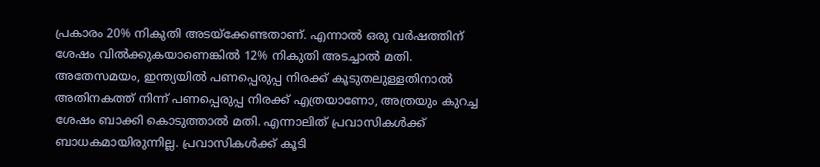പ്രകാരം 20% നികുതി അടയ്ക്കേണ്ടതാണ്. എന്നാൽ ഒരു വർഷത്തിന് ശേഷം വിൽക്കുകയാണെങ്കിൽ 12% നികുതി അടച്ചാൽ മതി. അതേസമയം, ഇന്ത്യയിൽ പണപ്പെരുപ്പ നിരക്ക് കൂടുതലുള്ളതിനാൽ അതിനകത്ത് നിന്ന് പണപ്പെരുപ്പ നിരക്ക് എത്രയാണോ, അത്രയും കുറച്ച ശേഷം ബാക്കി കൊടുത്താൽ മതി. എന്നാലിത് പ്രവാസികൾക്ക് ബാധകമായിരുന്നില്ല. പ്രവാസികൾക്ക് കൂടി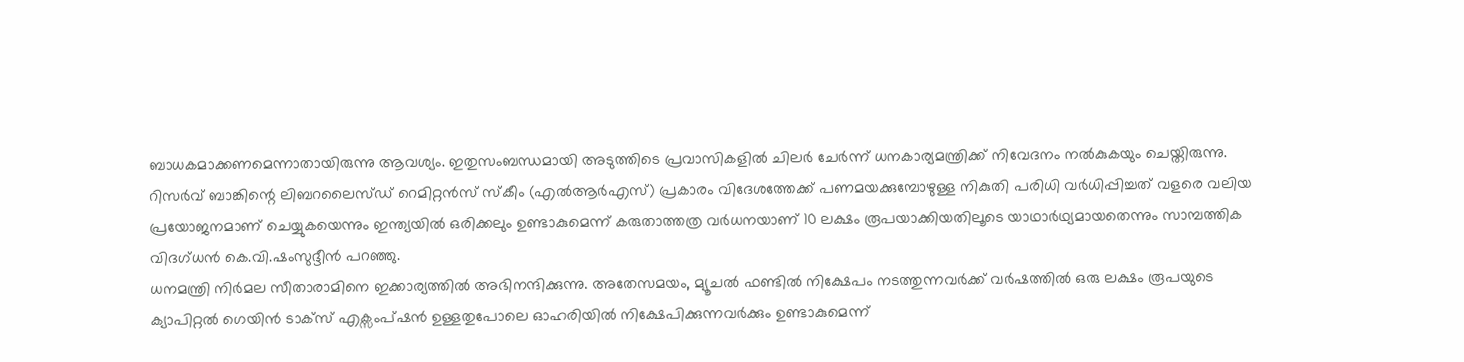ബാധകമാക്കണമെന്നാതായിരുന്നു ആവശ്യം. ഇതുസംബന്ധമായി അടുത്തിടെ പ്രവാസികളിൽ ചിലർ ചേർന്ന് ധനകാര്യമന്ത്രിക്ക് നിവേദനം നൽകുകയും ചെയ്തിരുന്നു.
റിസർവ് ബാങ്കിന്റെ ലിബറലൈസ്ഡ് റെമിറ്റൻസ് സ്കീം (എൽആർഎസ്) പ്രകാരം വിദേശത്തേക്ക് പണമയക്കുമ്പോഴുള്ള നികുതി പരിധി വർധിപ്പിച്ചത് വളരെ വലിയ പ്രയോജനമാണ് ചെയ്യുകയെന്നും ഇന്ത്യയിൽ ഒരിക്കലും ഉണ്ടാകുമെന്ന് കരുതാത്തത്ര വർധനയാണ് 10 ലക്ഷം രൂപയാക്കിയതിലൂടെ യാഥാർഥ്യമായതെന്നും സാമ്പത്തിക വിദഗ്ധൻ കെ.വി.ഷംസുദ്ദീൻ പറഞ്ഞു.
ധനമന്ത്രി നിർമല സീതാരാമിനെ ഇക്കാര്യത്തിൽ അഭിനന്ദിക്കുന്നു. അതേസമയം, മ്യൂചൽ ഫണ്ടിൽ നിക്ഷേപം നടത്തുന്നവർക്ക് വർഷത്തിൽ ഒരു ലക്ഷം രൂപയുടെ ക്യാപിറ്റൽ ഗെയിൻ ടാക്സ് എക്സംപ്ഷൻ ഉള്ളതുപോലെ ഓഹരിയിൽ നിക്ഷേപിക്കുന്നവർക്കും ഉണ്ടാകുമെന്ന്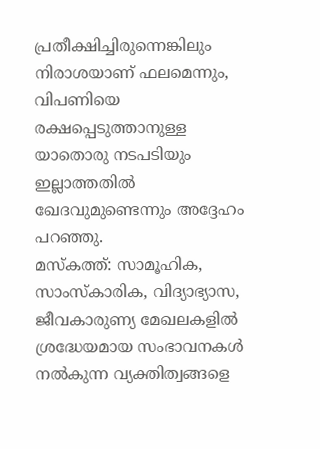പ്രതീക്ഷിച്ചിരുന്നെങ്കിലും നിരാശയാണ് ഫലമെന്നും, വിപണിയെ രക്ഷപ്പെടുത്താനുള്ള യാതൊരു നടപടിയും ഇല്ലാത്തതിൽ ഖേദവുമുണ്ടെന്നും അദ്ദേഹം പറഞ്ഞു.
മസ്കത്ത്: സാമൂഹിക, സാംസ്കാരിക, വിദ്യാഭ്യാസ, ജീവകാരുണ്യ മേഖലകളിൽ ശ്രദ്ധേയമായ സംഭാവനകൾ നൽകുന്ന വ്യക്തിത്വങ്ങളെ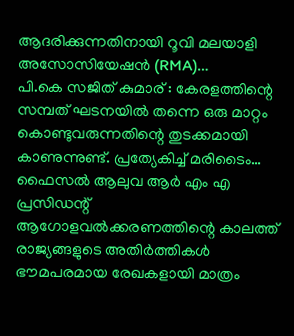ആദരിക്കുന്നതിനായി റൂവി മലയാളി അസോസിയേഷൻ (RMA)…
പി.കെ സജിത് കുമാര് : കേരളത്തിന്റെ സമ്പത് ഘടനയിൽ തന്നെ ഒരു മാറ്റം കൊണ്ടുവരുന്നതിന്റെ തുടക്കമായി കാണുന്നുണ്ട്. പ്രത്യേകിച്ച് മരിടൈം…
ഫൈസൽ ആലുവ ആർ എം എ പ്രസിഡന്റ് ആഗോളവൽക്കരണത്തിന്റെ കാലത്ത് രാജ്യങ്ങളുടെ അതിർത്തികൾ ഭൗമപരമായ രേഖകളായി മാത്രം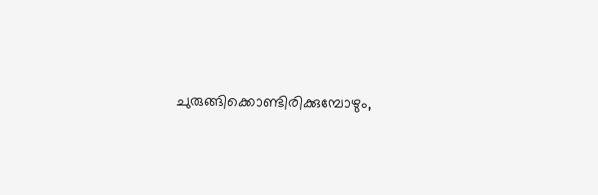ചുരുങ്ങിക്കൊണ്ടിരിക്കുമ്പോഴും,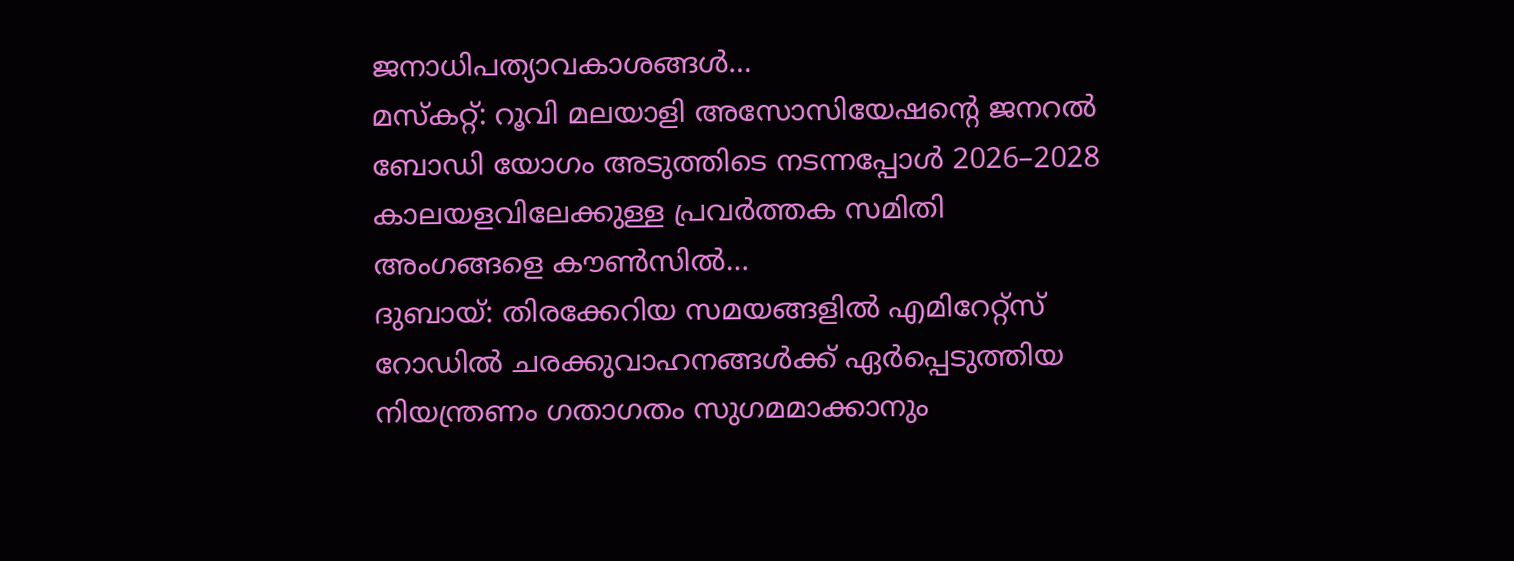ജനാധിപത്യാവകാശങ്ങൾ…
മസ്കറ്റ്: റൂവി മലയാളി അസോസിയേഷന്റെ ജനറൽ ബോഡി യോഗം അടുത്തിടെ നടന്നപ്പോൾ 2026–2028 കാലയളവിലേക്കുള്ള പ്രവർത്തക സമിതി അംഗങ്ങളെ കൗൺസിൽ…
ദുബായ്: തിരക്കേറിയ സമയങ്ങളിൽ എമിറേറ്റ്സ് റോഡിൽ ചരക്കുവാഹനങ്ങൾക്ക് ഏർപ്പെടുത്തിയ നിയന്ത്രണം ഗതാഗതം സുഗമമാക്കാനും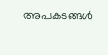അപകടങ്ങൾ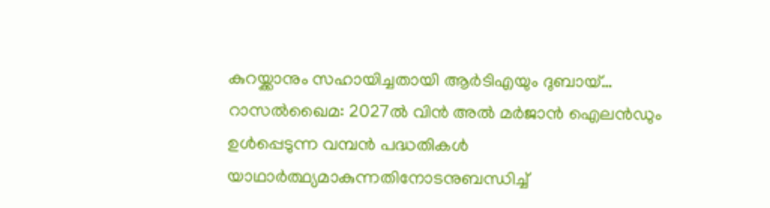കുറയ്ക്കാനും സഹായിച്ചതായി ആർടിഎയും ദുബായ്…
റാസൽഖൈമ: 2027ൽ വിൻ അൽ മർജാൻ ഐലൻഡും ഉൾപ്പെടുന്ന വമ്പൻ പദ്ധതികൾ യാഥാർത്ഥ്യമാകുന്നതിനോടനുബന്ധിച്ച്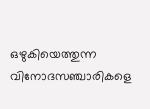ഒഴുകിയെത്തുന്ന വിനോദസഞ്ചാരികളെ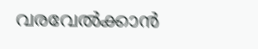വരവേൽക്കാൻ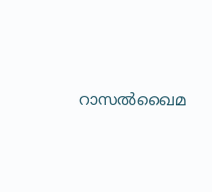റാസൽഖൈമ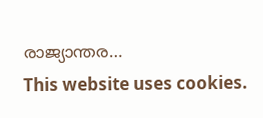രാജ്യാന്തര…
This website uses cookies.